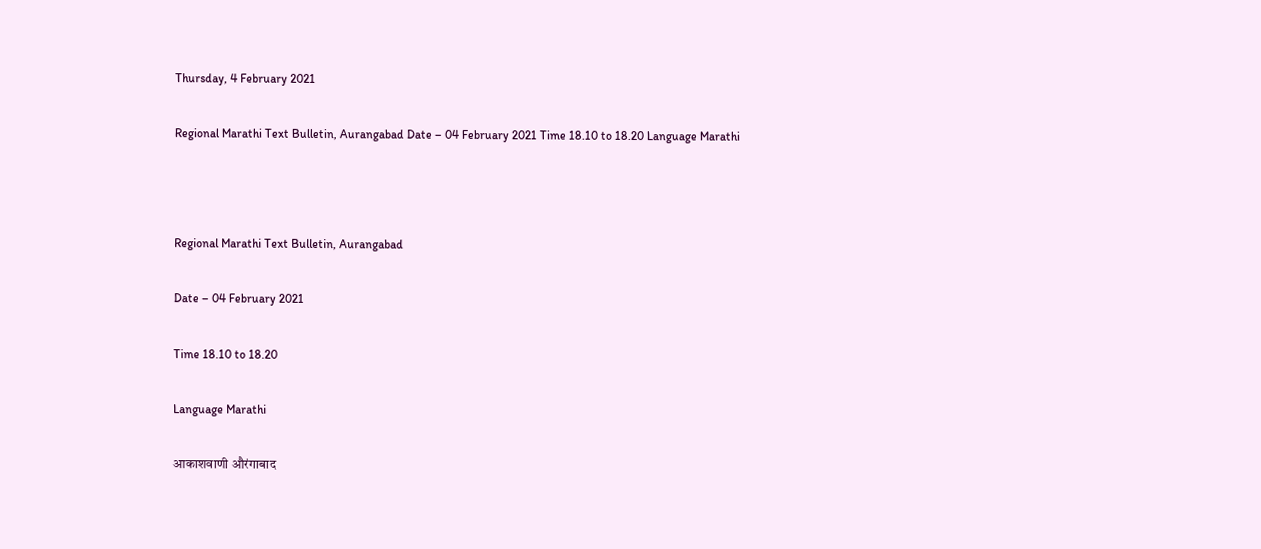Thursday, 4 February 2021

Regional Marathi Text Bulletin, Aurangabad Date – 04 February 2021 Time 18.10 to 18.20 Language Marathi



Regional Marathi Text Bulletin, Aurangabad

Date – 04 February 2021

Time 18.10 to 18.20

Language Marathi

आकाशवाणी औरंगाबाद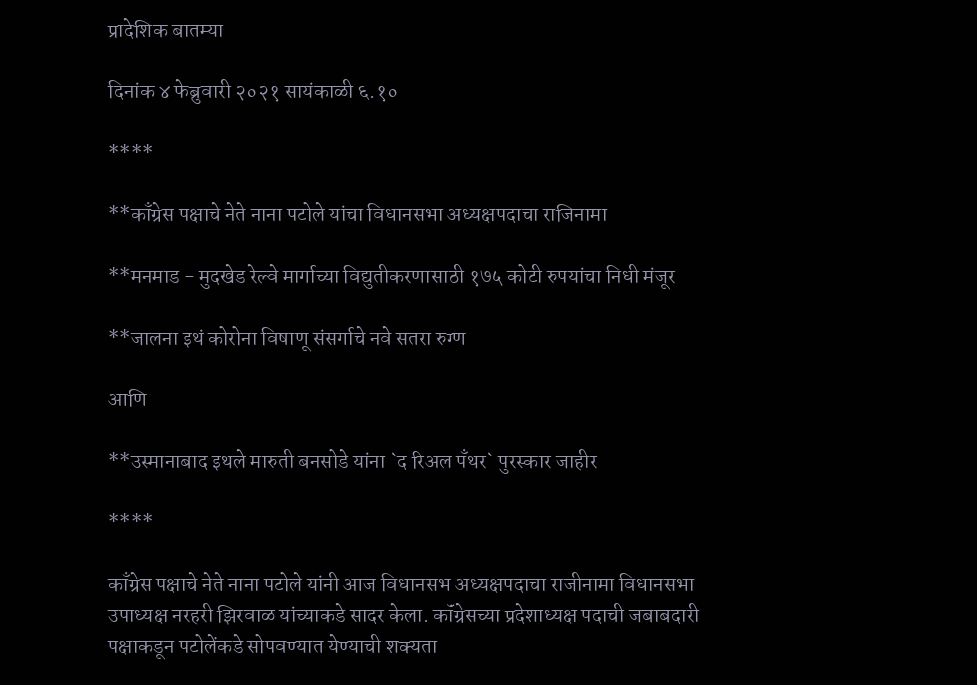प्रादेशिक बातम्या

दिनांक ४ फेब्रुवारी २०२१ सायंकाळी ६.१०

****

**काँग्रेस पक्षाचे नेते नाना पटोले यांचा विधानसभा अध्यक्षपदाचा राजिनामा

**मनमाड - मुदखेड रेल्वे मार्गाच्या विद्युतीकरणासाठी १७५ कोटी रुपयांचा निधी मंजूर

**जालना इथं कोरोना विषाणू संसर्गाचे नवे सतरा रुग्ण

आणि

**उस्मानाबाद इथले मारुती बनसोडे यांना `द रिअल पँथर` पुरस्कार जाहीर

****

काँग्रेस पक्षाचे नेते नाना पटोले यांनी आज विधानसभ अध्यक्षपदाचा राजीनामा विधानसभा उपाध्यक्ष नरहरी झिरवाळ यांच्याकडे सादर केला. कॉंग्रेसच्या प्रदेशाध्यक्ष पदाची जबाबदारी पक्षाकडून पटोलेंकडे सोपवण्यात येण्याची शक्यता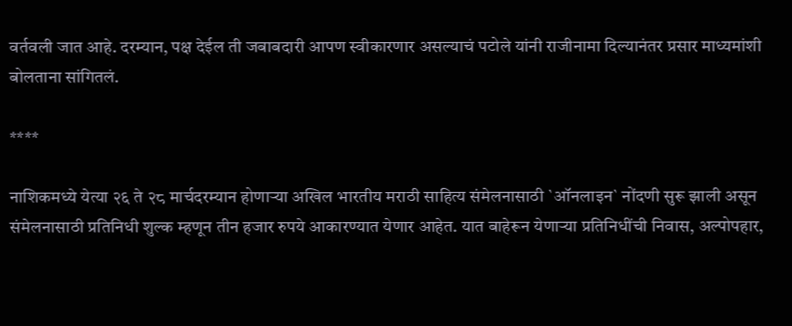वर्तवली जात आहे. दरम्यान, पक्ष देईल ती जबाबदारी आपण स्वीकारणार असल्याचं पटोले यांनी राजीनामा दिल्यानंतर प्रसार माध्यमांशी बोलताना सांगितलं.

****

नाशिकमध्ये येत्या २६ ते २८ मार्चदरम्यान होणाऱ्या अखिल भारतीय मराठी साहित्य संमेलनासाठी `ऑनलाइन` नोंदणी सुरू झाली असून संमेलनासाठी प्रतिनिधी शुल्क म्हणून तीन हजार रुपये आकारण्यात येणार आहेत. यात बाहेरून येणाऱ्या प्रतिनिधींची निवास, अल्पोपहार,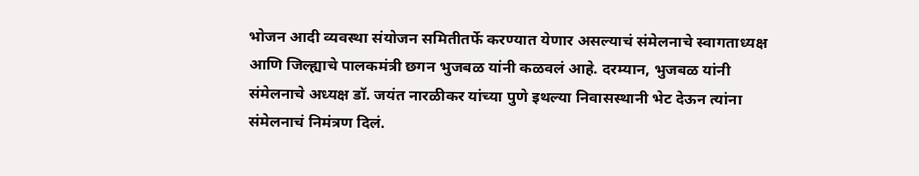भोजन आदी व्यवस्था संयोजन समितीतर्फे करण्यात येणार असल्याचं संमेलनाचे स्वागताध्यक्ष आणि जिल्ह्याचे पालकमंत्री छगन भुजबळ यांनी कळवलं आहे. दरम्यान, भुजबळ यांनी संमेलनाचे अध्यक्ष डॉ. जयंत नारळीकर यांच्या पुणे इथल्या निवासस्थानी भेट देऊन त्यांना संमेलनाचं निमंत्रण दिलं.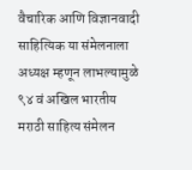वैचारिक आणि विज्ञानवादी साहित्यिक या संमेलनाला अध्यक्ष म्हणून लाभल्यामुळे ९४ वं अखिल भारतीय मराठी साहित्य संमेलन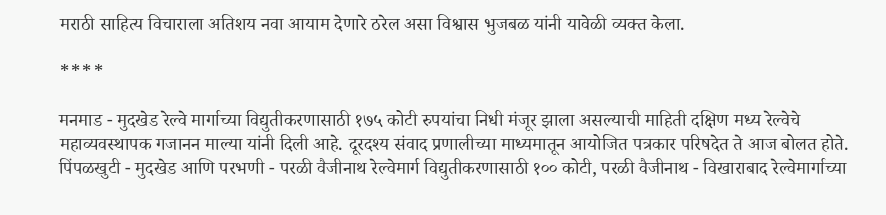मराठी साहित्य विचाराला अतिशय नवा आयाम देणारे ठरेल असा विश्वास भुजबळ यांनी यावेळी व्यक्त केला.

****

मनमाड - मुदखेड रेल्वे मार्गाच्या विद्युतीकरणासाठी १७५ कोटी रुपयांचा निधी मंजूर झाला असल्याची माहिती दक्षिण मध्य रेल्वेचे महाव्यवस्थापक गजानन माल्या यांनी दिली आहे. दूरदश्य संवाद प्रणालीच्या माध्यमातून आयोजित पत्रकार परिषदेत ते आज बोलत होते. पिंपळखुटी - मुदखेड आणि परभणी - परळी वैजीनाथ रेल्वेमार्ग विद्युतीकरणासाठी १०० कोटी, परळी वैजीनाथ - विखाराबाद रेल्वेमार्गाच्या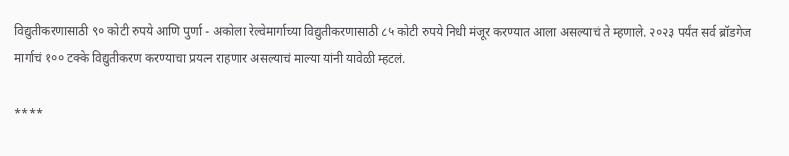विद्युतीकरणासाठी ९० कोटी रुपये आणि पुर्णा - अकोला रेल्वेमार्गाच्या विद्युतीकरणासाठी ८५ कोटी रुपये निधी मंजूर करण्यात आला असल्याचं ते म्हणाले. २०२३ पर्यंत सर्व ब्रॉडगेज मार्गाचं १०० टक्के विद्युतीकरण करण्याचा प्रयत्न राहणार असल्याचं माल्या यांनी यावेळी म्हटलं.

****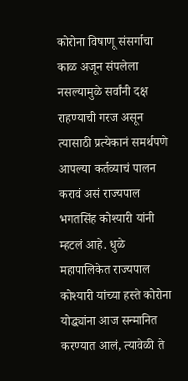कोरोना विषाणू संसर्गाचा काळ अजून संपलेला नसल्यामुळे सर्वांनी दक्ष राहण्याची गरज असून त्यासाठी प्रत्येकानं समर्थपणे आपल्या कर्तव्याचं पालन करावं असं राज्यपाल भगतसिंह कोश्यारी यांनी म्हटलं आहे. धुळे महापालिकेत राज्यपाल कोश्यारी यांच्या हस्ते कोरोना योद्ध्यांना आज सन्मानित करण्यात आलं, त्यावेळी ते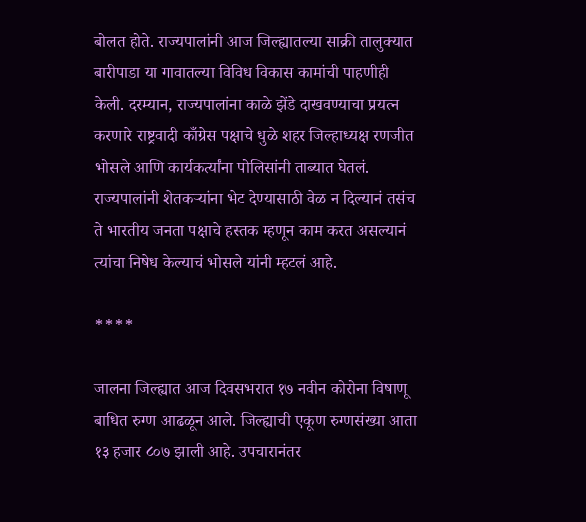बोलत होते. राज्यपालांनी आज जिल्ह्यातल्या साक्री तालुक्यात बारीपाडा या गावातल्या विविध विकास कामांची पाहणीही केली. दरम्यान, राज्यपालांना काळे झेंडे दाखवण्याचा प्रयत्न करणारे राष्ट्रवादी काँग्रेस पक्षाचे धुळे शहर जिल्हाध्यक्ष रणजीत भोसले आणि कार्यकर्त्यांना पोलिसांनी ताब्यात घेतलं. राज्यपालांनी शेतकऱ्यांना भेट देण्यासाठी वेळ न दिल्यानं तसंच ते भारतीय जनता पक्षाचे हस्तक म्हणून काम करत असल्यानं त्यांचा निषेध केल्याचं भोसले यांनी म्हटलं आहे.

****

जालना जिल्ह्यात आज दिवसभरात १७ नवीन कोरोना विषाणू बाधित रुग्ण आढळून आले. जिल्ह्याची एकूण रुग्णसंख्या आता १३ हजार ८०७ झाली आहे. उपचारानंतर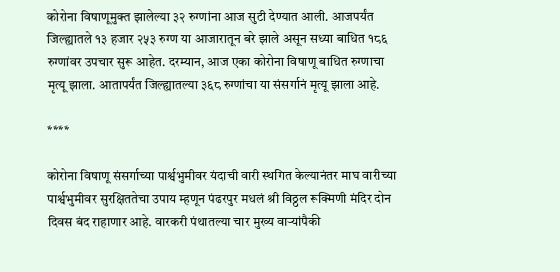कोरोना विषाणूमुक्त झालेल्या ३२ रुग्णांना आज सुटी देण्यात आली. आजपर्यंत जिल्ह्यातले १३ हजार २५३ रुग्ण या आजारातून बरे झाले असून सध्या बाधित १८६ रुग्णांवर उपचार सुरू आहेत. दरम्यान, आज एका कोरोना विषाणू बाधित रुग्णाचा मृत्यू झाला. आतापर्यंत जिल्ह्यातल्या ३६८ रुग्णांचा या संसर्गानं मृत्यू झाला आहे.

****

कोरोना विषाणू संसर्गाच्या पार्श्वभुमीवर यंदाची वारी स्थगित केल्यानंतर माघ वारीच्या पार्श्वभुमीवर सुरक्षिततेचा उपाय म्हणून पंढरपुर मधलं श्री विठ्ठल रूक्मिणी मंदिर दोन दिवस बंद राहाणार आहे. वारकरी पंथातल्या चार मुख्य वाऱ्यांपैकी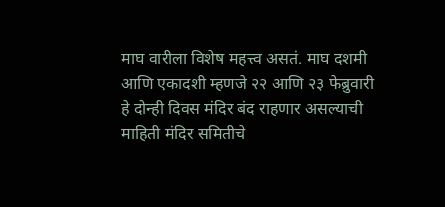माघ वारीला विशेष महत्त्व असतं. माघ दशमी आणि एकादशी म्हणजे २२ आणि २३ फेब्रुवारी हे दोन्ही दिवस मंदिर बंद राहणार असल्याची माहिती मंदिर समितीचे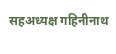सहअध्यक्ष गहिनीनाथ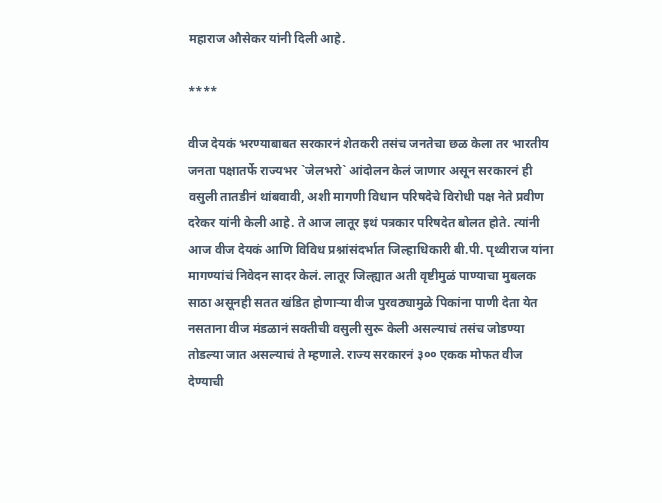महाराज औसेकर यांनी दिली आहे.

****

वीज देयकं भरण्याबाबत सरकारनं शेतकरी तसंच जनतेचा छळ केला तर भारतीय जनता पक्षातर्फे राज्यभर `जेलभरो` आंदोलन केलं जाणार असून सरकारनं ही वसुली तातडीनं थांबवावी, अशी मागणी विधान परिषदेचे विरोधी पक्ष नेते प्रवीण दरेकर यांनी केली आहे. ते आज लातूर इथं पत्रकार परिषदेत बोलत होते. त्यांनी आज वीज देयकं आणि विविध प्रश्नांसंदर्भात जिल्हाधिकारी बी.पी. पृथ्वीराज यांना मागण्यांचं निवेदन सादर केलं. लातूर जिल्ह्यात अती वृष्टीमुळं पाण्याचा मुबलक साठा असूनही सतत खंडित होणाऱ्या वीज पुरवठ्यामुळे पिकांना पाणी देता येत नसताना वीज मंडळानं सक्तीची वसुली सुरू केली असल्याचं तसंच जोडण्या तोडल्या जात असल्याचं ते म्हणाले. राज्य सरकारनं ३०० एकक मोफत वीज देण्याची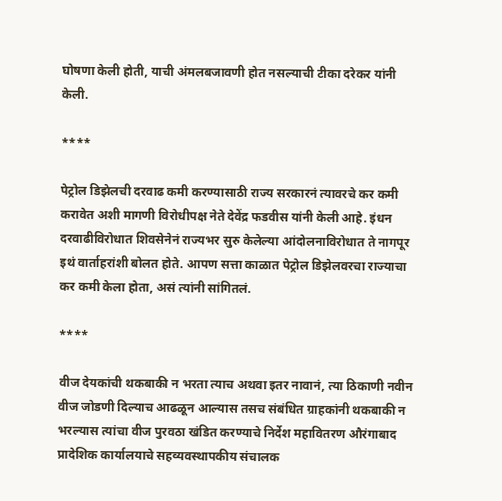घोषणा केली होती, याची अंमलबजावणी होत नसल्याची टीका दरेकर यांनी केली.

****

पेट्रोल डिझेलची दरवाढ कमी करण्यासाठी राज्य सरकारनं त्यावरचे कर कमी करावेत अशी मागणी विरोधीपक्ष नेते देवेंद्र फडवीस यांनी केली आहे. इंधन दरवाढीविरोधात शिवसेनेनं राज्यभर सुरु केलेल्या आंदोलनाविरोधात ते नागपूर इथं वार्ताहरांशी बोलत होते. आपण सत्ता काळात पेट्रोल डिझेलवरचा राज्याचा कर कमी केला होता, असं त्यांनी सांगितलं.

****

वीज देयकांची थकबाकी न भरता त्याच अथवा इतर नावानं, त्या ठिकाणी नवीन वीज जोडणी दिल्याच आढळून आल्यास तसच संबंधित ग्राहकांनी थकबाकी न भरल्यास त्यांचा वीज पुरवठा खंडित करण्याचे निर्देश महावितरण औरंगाबाद प्रादेशिक कार्यालयाचे सहव्यवस्थापकीय संचालक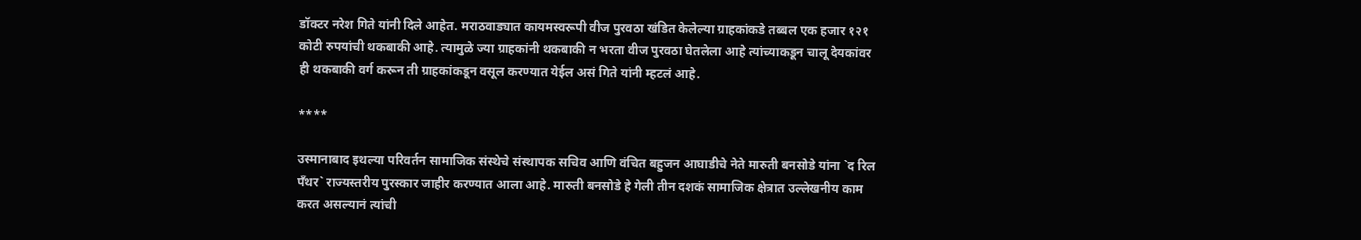डॉक्टर नरेश गिते यांनी दिले आहेत. मराठवाड्यात कायमस्वरूपी वीज पुरवठा खंडित केलेल्या ग्राहकांकडे तब्बल एक हजार १२१ कोटी रुपयांची थकबाकी आहे. त्यामुळे ज्या ग्राहकांनी थकबाकी न भरता वीज पुरवठा घेतलेला आहे त्यांच्याकडून चालू देयकांवर ही थकबाकी वर्ग करून ती ग्राहकांकडून वसूल करण्यात येईल असं गिते यांनी म्हटलं आहे.

****

उस्मानाबाद इथल्या परिवर्तन सामाजिक संस्थेचे संस्थापक सचिव आणि वंचित बहुजन आघाडीचे नेते मारुती बनसोडे यांना `द रिल पँथर` राज्यस्तरीय पुरस्कार जाहीर करण्यात आला आहे. मारुती बनसोडे हे गेली तीन दशकं सामाजिक क्षेत्रात उल्लेखनीय काम करत असल्यानं त्यांची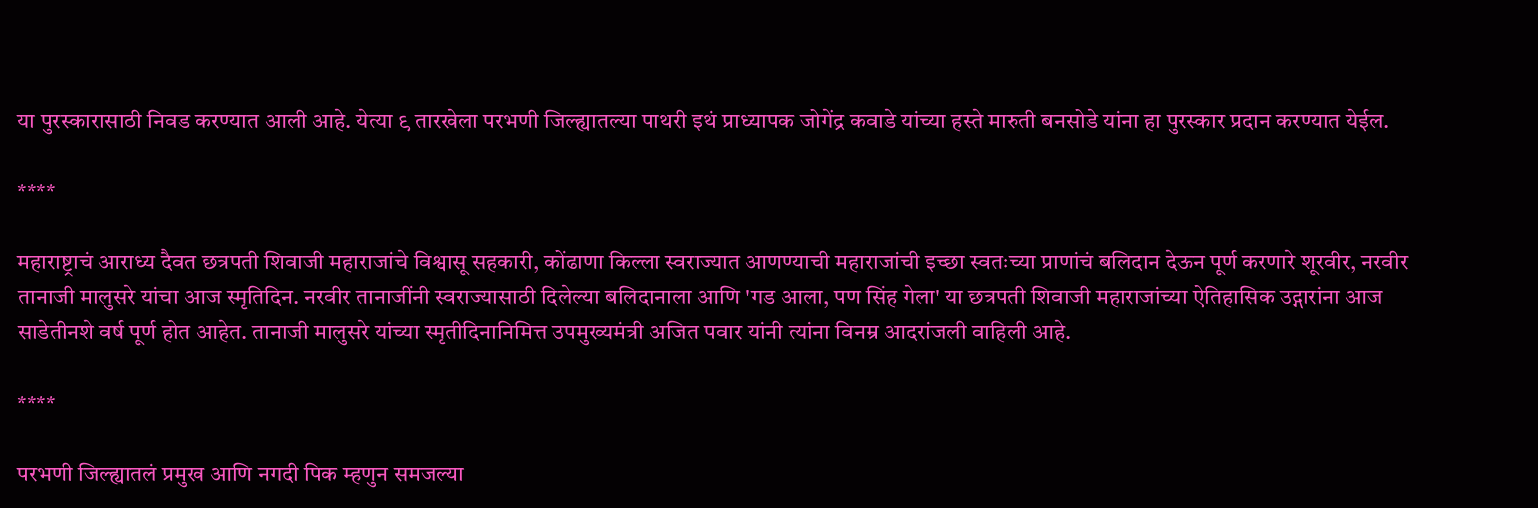या पुरस्कारासाठी निवड करण्यात आली आहे. येत्या ९ तारखेला परभणी जिल्ह्यातल्या पाथरी इथं प्राध्यापक जोगेंद्र कवाडे यांच्या हस्ते मारुती बनसोडे यांना हा पुरस्कार प्रदान करण्यात येईल.

****

महाराष्ट्राचं आराध्य दैवत छत्रपती शिवाजी महाराजांचे विश्वासू सहकारी, कोंढाणा किल्ला स्वराज्यात आणण्याची महाराजांची इच्छा स्वतःच्या प्राणांचं बलिदान देऊन पूर्ण करणारे शूरवीर, नरवीर तानाजी मालुसरे यांचा आज स्मृतिदिन. नरवीर तानाजींनी स्वराज्यासाठी दिलेल्या बलिदानाला आणि 'गड आला, पण सिंह गेला' या छत्रपती शिवाजी महाराजांच्या ऐतिहासिक उद्गारांना आज साडेतीनशे वर्ष पूर्ण होत आहेत. तानाजी मालुसरे यांच्या स्मृतीदिनानिमित्त उपमुख्यमंत्री अजित पवार यांनी त्यांना विनम्र आदरांजली वाहिली आहे.

****

परभणी जिल्ह्यातलं प्रमुख आणि नगदी पिक म्हणुन समजल्या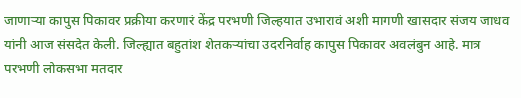जाणाऱ्या कापुस पिकावर प्रक्रीया करणारं केंद्र परभणी जिल्हयात उभारावं अशी मागणी खासदार संजय जाधव यांनी आज संसदेत केली. जिल्ह्यात बहुतांश शेतकऱ्यांचा उदरनिर्वाह कापुस पिकावर अवलंबुन आहे. मात्र परभणी लोकसभा मतदार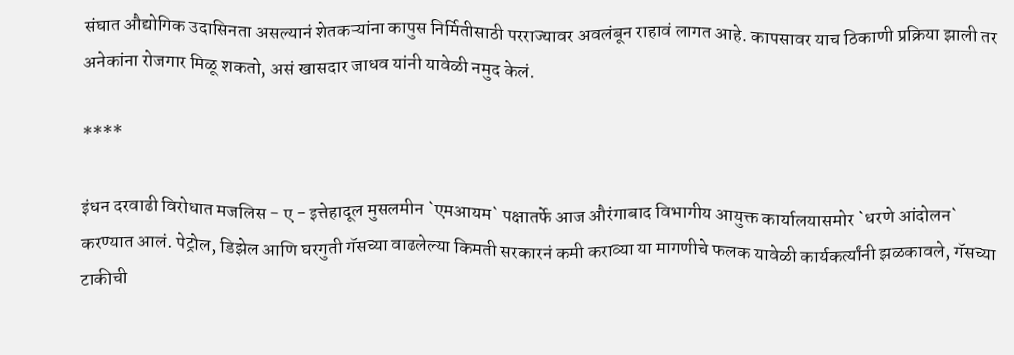संघात औद्योगिक उदासिनता असल्यानं शेतकऱ्यांना कापुस निर्मितीसाठी परराज्यावर अवलंबून राहावं लागत आहे. कापसावर याच ठिकाणी प्रक्रिया झाली तर अनेकांना रोजगार मिळू शकतो, असं खासदार जाधव यांनी यावेळी नमुद केलं.

****

इंधन दरवाढी विरोधात मजलिस - ए - इत्तेहादूल मुसलमीन `एमआयम` पक्षातर्फे आज औरंगाबाद विभागीय आयुक्त कार्यालयासमोर `धरणे आंदोलन` करण्यात आलं. पेट्रोल, डिझेल आणि घरगुती गॅसच्या वाढलेल्या किमती सरकारनं कमी कराव्या या मागणीचे फलक यावेळी कार्यकर्त्यांनी झळकावले, गॅसच्या टाकीची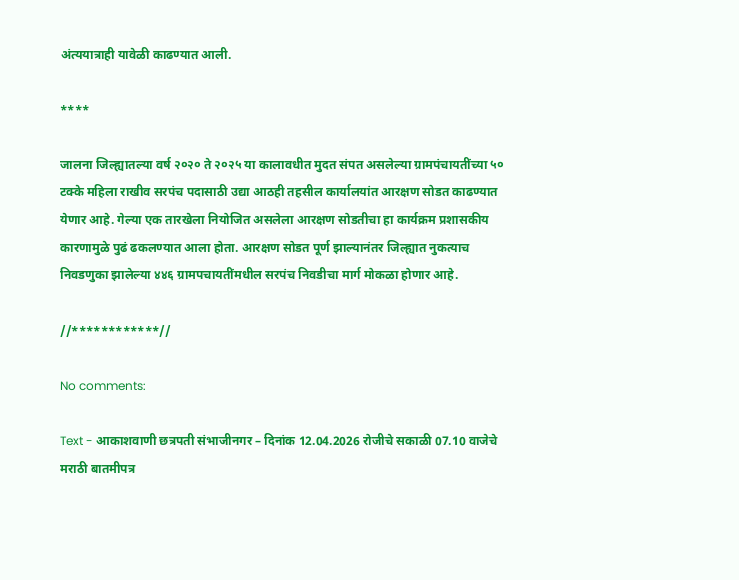अंत्ययात्राही यावेळी काढण्यात आली.

****

जालना जिल्ह्यातल्या वर्ष २०२० ते २०२५ या कालावधीत मुदत संपत असलेल्या ग्रामपंचायतींच्या ५० टक्के महिला राखीव सरपंच पदासाठी उद्या आठही तहसील कार्यालयांत आरक्षण सोडत काढण्यात येणार आहे. गेल्या एक तारखेला नियोजित असलेला आरक्षण सोडतीचा हा कार्यक्रम प्रशासकीय कारणामुळे पुढं ढकलण्यात आला होता. आरक्षण सोडत पूर्ण झाल्यानंतर जिल्ह्यात नुकत्याच निवडणुका झालेल्या ४४६ ग्रामपचायतींमधील सरपंच निवडीचा मार्ग मोकळा होणार आहे.

//************//

No comments:

Text - आकाशवाणी छत्रपती संभाजीनगर – दिनांक 12.04.2026 रोजीचे सकाळी 07.10 वाजेचे मराठी बातमीपत्र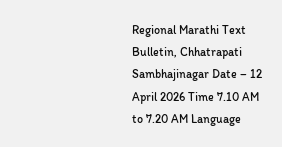Regional Marathi Text Bulletin, Chhatrapati Sambhajinagar Date – 12 April 2026 Time 7.10 AM to 7.20 AM Language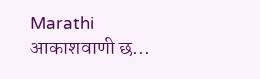Marathi आकाशवाणी छ...